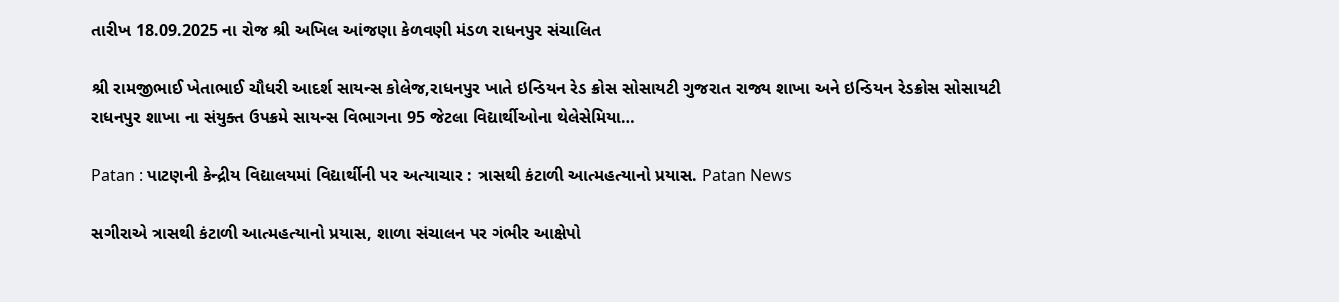તારીખ 18.09.2025 ના રોજ શ્રી અખિલ આંજણા કેળવણી મંડળ રાધનપુર સંચાલિત

શ્રી રામજીભાઈ ખેતાભાઈ ચૌધરી આદર્શ સાયન્સ કોલેજ,રાધનપુર ખાતે ઇન્ડિયન રેડ ક્રોસ સોસાયટી ગુજરાત રાજ્ય શાખા અને ઇન્ડિયન રેડક્રોસ સોસાયટી રાધનપુર શાખા ના સંયુક્ત ઉપક્રમે સાયન્સ વિભાગના 95 જેટલા વિદ્યાર્થીઓના થેલેસેમિયા…

Patan : પાટણની કેન્દ્રીય વિદ્યાલયમાં વિદ્યાર્થીની પર અત્યાચાર : ત્રાસથી કંટાળી આત્મહત્યાનો પ્રયાસ. Patan News

સગીરાએ ત્રાસથી કંટાળી આત્મહત્યાનો પ્રયાસ, શાળા સંચાલન પર ગંભીર આક્ષેપો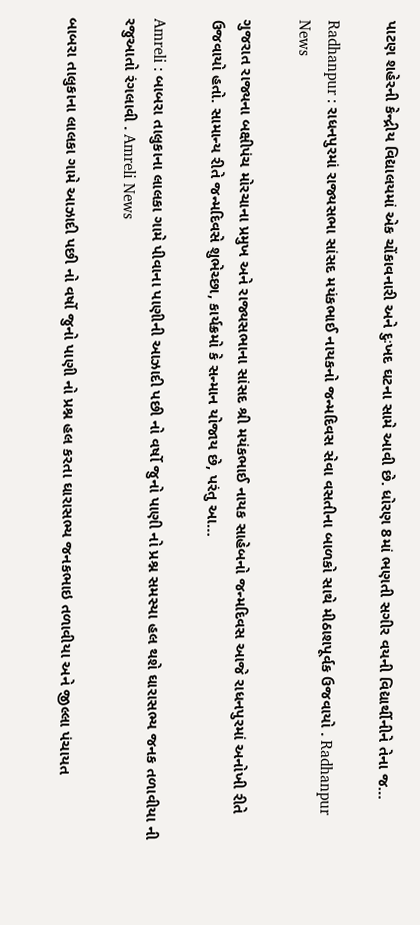પાટણ શહેરની કેન્દ્રીય વિદ્યાલયમાં એક ચોંકાવનારી અને દુઃખદ ઘટના સામે આવી છે. ધોરણ 8માં ભણતી સગીર વયની વિદ્યાર્થીનીને તેના જ…

Radhanpur : રાધનપુરમાં રાજ્યસભા સાંસદ મયંકભાઈ નાયકનો જન્મદિવસ સેવા વસતીના બાળકો સાથે મીઠાશપૂર્વક ઉજવાયો . Radhanpur News

ગુજરાત રાજ્યના બક્ષીપંચ મોરચાના પ્રમુખ અને રાજ્યસભાના સાંસદ શ્રી મયંકભાઈ નાયક સાહેબનો જન્મદિવસ આજે રાધનપુરમાં અનોખી રીતે ઉજવાયો હતો. સામાન્ય રીતે જન્મદિવસે શુભેચ્છા, કાર્યક્રમો કે સન્માન યોજાય છે, પરંતુ આ…

Amreli : બાબરા તાલુકાના લાલકા ગામે પીવાના પાણીની આઝાદી પછી નો વર્ષો જુનો પાણી નો પ્રશ્ન સમસ્યા હલ થશે ઘારાસભ્ય જનક તળાવીયા ની રજુઆતો રંગલાવી . Amreli News

બાબરા તાલુકાના લાલકા ગામે આઝાદી પછી નો વર્ષો જુનો પાણી નો પ્રશ્ન હલ કરતા ઘારાસભ્ય જનકભાઇ તળાવીયા અને જીલ્લા પંચાયત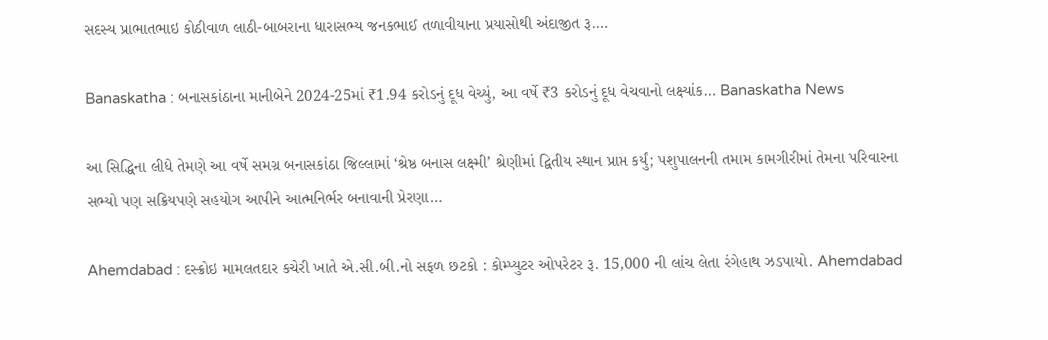સદસ્ય પ્રાભાતભાઇ કોઠીવાળ લાઠી-બાબરાના ધારાસભ્ય જનકભાઈ તળાવીયાના પ્રયાસોથી અંદાજીત રૂ.…

Banaskatha : બનાસકાંઠાના માનીબેને 2024-25માં ₹1.94 કરોડનું દૂધ વેચ્યું, આ વર્ષે ₹3 કરોડનું દૂધ વેચવાનો લક્ષ્યાંક… Banaskatha News

આ સિદ્ધિના લીધે તેમણે આ વર્ષે સમગ્ર બનાસકાંઠા જિલ્લામાં ‘શ્રેષ્ઠ બનાસ લક્ષ્મી’ શ્રેણીમાં દ્વિતીય સ્થાન પ્રાપ્ત કર્યું; પશુપાલનની તમામ કામગીરીમાં તેમના પરિવારના સભ્યો પણ સક્રિયપણે સહયોગ આપીને આત્મનિર્ભર બનાવાની પ્રેરણા…

Ahemdabad : દસ્ક્રોઇ મામલતદાર કચેરી ખાતે એ.સી.બી.નો સફળ છટકો : કોમ્પ્યુટર ઓપરેટર રૂ. 15,000 ની લાંચ લેતા રંગેહાથ ઝડપાયો. Ahemdabad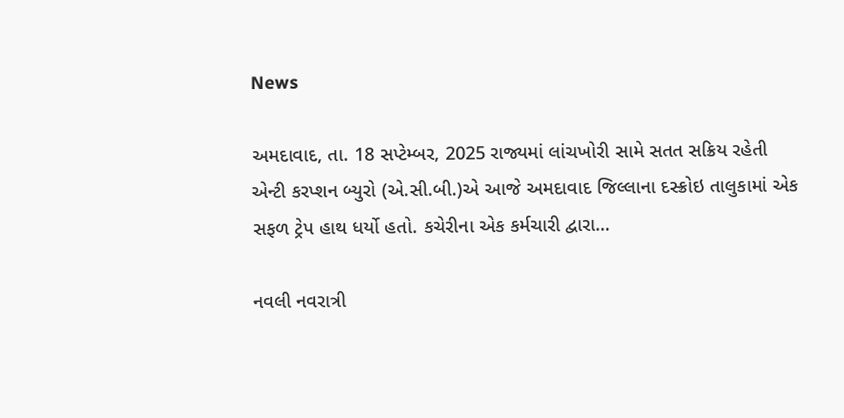News

અમદાવાદ, તા. 18 સપ્ટેમ્બર, 2025 રાજ્યમાં લાંચખોરી સામે સતત સક્રિય રહેતી એન્ટી કરપ્શન બ્યુરો (એ.સી.બી.)એ આજે અમદાવાદ જિલ્લાના દસ્ક્રોઇ તાલુકામાં એક સફળ ટ્રેપ હાથ ધર્યો હતો. કચેરીના એક કર્મચારી દ્વારા…

નવલી નવરાત્રી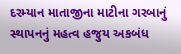દરમ્યાન માતાજીના માટીના ગરબાનું સ્થાપનનું મહત્વ હજુય અકબંધ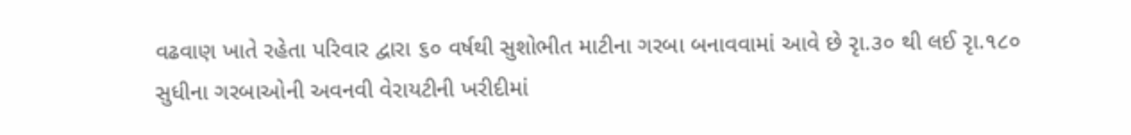વઢવાણ ખાતે રહેતા પરિવાર દ્વારા ૬૦ વર્ષથી સુશોભીત માટીના ગરબા બનાવવામાં આવે છે રૃા.૩૦ થી લઈ રૃા.૧૮૦ સુધીના ગરબાઓની અવનવી વેરાયટીની ખરીદીમાં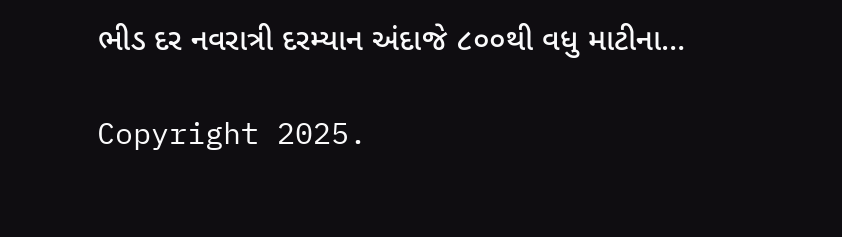ભીડ દર નવરાત્રી દરમ્યાન અંદાજે ૮૦૦થી વધુ માટીના…

Copyright 2025.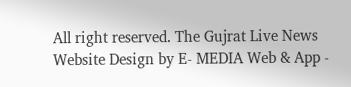All right reserved. The Gujrat Live News Website Design by E- MEDIA Web & App -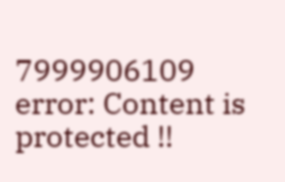7999906109
error: Content is protected !!